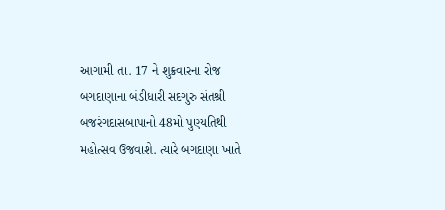આગામી તા. 17 ને શુક્રવારના રોજ બગદાણાના બંડીધારી સદગુરુ સંતશ્રી બજરંગદાસબાપાનો 48મો પુણ્યતિથી મહોત્સવ ઉજવાશે. ત્યારે બગદાણા ખાતે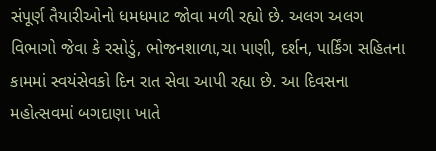સંપૂર્ણ તૈયારીઓનો ધમધમાટ જોવા મળી રહ્યો છે. અલગ અલગ વિભાગો જેવા કે રસોડું, ભોજનશાળા,ચા પાણી, દર્શન, પાર્કિંગ સહિતના કામમાં સ્વયંસેવકો દિન રાત સેવા આપી રહ્યા છે. આ દિવસના મહોત્સવમાં બગદાણા ખાતે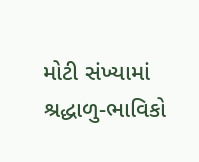મોટી સંખ્યામાં શ્રદ્ધાળુ-ભાવિકો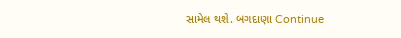સામેલ થશે. બગદાણા Continue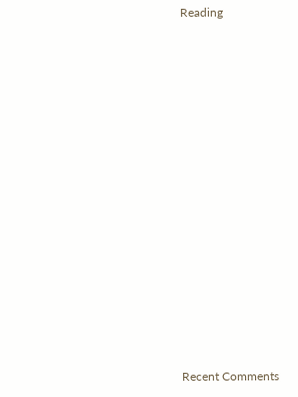Reading


















Recent Comments